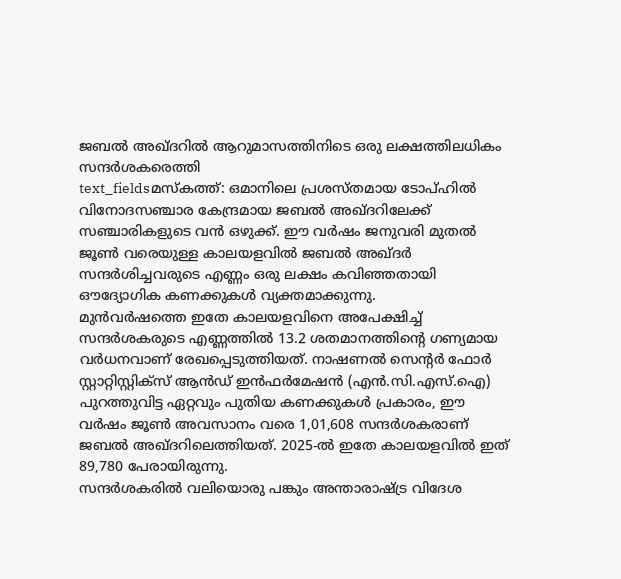ജബൽ അഖ്ദറിൽ ആറുമാസത്തിനിടെ ഒരു ലക്ഷത്തിലധികം സന്ദർശകരെത്തി
text_fieldsമസ്കത്ത്: ഒമാനിലെ പ്രശസ്തമായ ടോപ്ഹിൽ വിനോദസഞ്ചാര കേന്ദ്രമായ ജബൽ അഖ്ദറിലേക്ക് സഞ്ചാരികളുടെ വൻ ഒഴുക്ക്. ഈ വർഷം ജനുവരി മുതൽ ജൂൺ വരെയുള്ള കാലയളവിൽ ജബൽ അഖ്ദർ സന്ദർശിച്ചവരുടെ എണ്ണം ഒരു ലക്ഷം കവിഞ്ഞതായി ഔദ്യോഗിക കണക്കുകൾ വ്യക്തമാക്കുന്നു.
മുൻവർഷത്തെ ഇതേ കാലയളവിനെ അപേക്ഷിച്ച് സന്ദർശകരുടെ എണ്ണത്തിൽ 13.2 ശതമാനത്തിന്റെ ഗണ്യമായ വർധനവാണ് രേഖപ്പെടുത്തിയത്. നാഷണൽ സെന്റർ ഫോർ സ്റ്റാറ്റിസ്റ്റിക്സ് ആൻഡ് ഇൻഫർമേഷൻ (എൻ.സി.എസ്.ഐ) പുറത്തുവിട്ട ഏറ്റവും പുതിയ കണക്കുകൾ പ്രകാരം, ഈ വർഷം ജൂൺ അവസാനം വരെ 1,01,608 സന്ദർശകരാണ് ജബൽ അഖ്ദറിലെത്തിയത്. 2025-ൽ ഇതേ കാലയളവിൽ ഇത് 89,780 പേരായിരുന്നു.
സന്ദർശകരിൽ വലിയൊരു പങ്കും അന്താരാഷ്ട്ര വിദേശ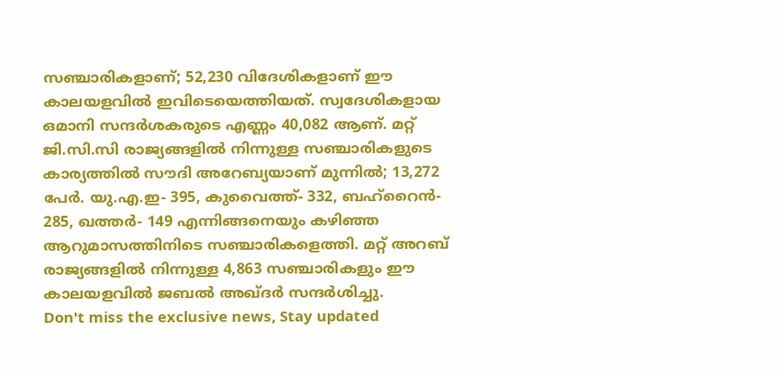സഞ്ചാരികളാണ്; 52,230 വിദേശികളാണ് ഈ കാലയളവിൽ ഇവിടെയെത്തിയത്. സ്വദേശികളായ ഒമാനി സന്ദർശകരുടെ എണ്ണം 40,082 ആണ്. മറ്റ് ജി.സി.സി രാജ്യങ്ങളിൽ നിന്നുള്ള സഞ്ചാരികളുടെ കാര്യത്തിൽ സൗദി അറേബ്യയാണ് മുന്നിൽ; 13,272 പേർ. യു.എ.ഇ- 395, കുവൈത്ത്- 332, ബഹ്റൈൻ- 285, ഖത്തർ- 149 എന്നിങ്ങനെയും കഴിഞ്ഞ ആറുമാസത്തിനിടെ സഞ്ചാരികളെത്തി. മറ്റ് അറബ് രാജ്യങ്ങളിൽ നിന്നുള്ള 4,863 സഞ്ചാരികളും ഈ കാലയളവിൽ ജബൽ അഖ്ദർ സന്ദർശിച്ചു.
Don't miss the exclusive news, Stay updated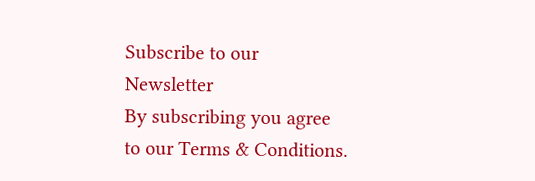Subscribe to our Newsletter
By subscribing you agree to our Terms & Conditions.